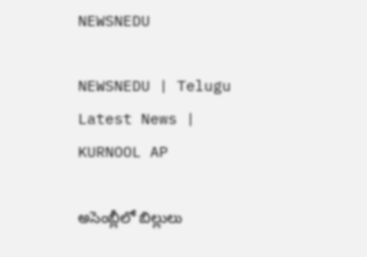NEWSNEDU

NEWSNEDU | Telugu Latest News | KURNOOL AP

అసెంబ్లీలో బిల్లులు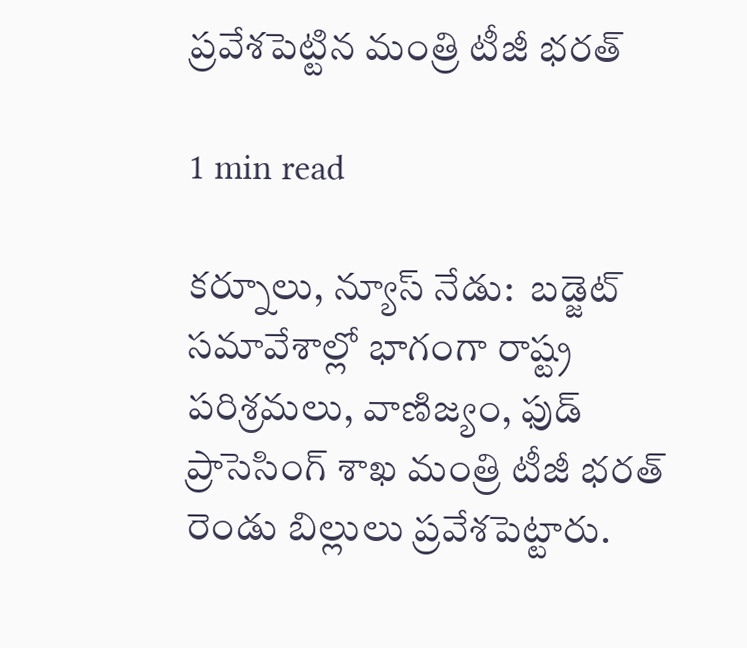ప్రవేశ‌పెట్టిన మంత్రి టీజీ భ‌ర‌త్

1 min read

కర్నూలు, న్యూస్ నేడు:  బ‌డ్జెట్ స‌మావేశాల్లో భాగంగా రాష్ట్ర ప‌రిశ్రమ‌లు, వాణిజ్యం, ఫుడ్ ప్రాసెసింగ్ శాఖ మంత్రి టీజీ భ‌ర‌త్ రెండు బిల్లులు ప్రవేశ‌పెట్టారు.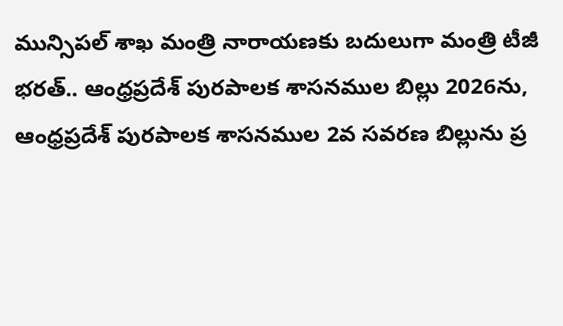మున్సిప‌ల్ శాఖ మంత్రి నారాయ‌ణకు బ‌దులుగా మంత్రి టీజీ భ‌ర‌త్.. ఆంధ్రప్రదేశ్ పుర‌పాల‌క శాస‌న‌ముల బిల్లు 2026ను, ఆంధ్రప్రదేశ్ పుర‌పాల‌క శాస‌న‌ముల 2వ స‌వ‌ర‌ణ బిల్లును ప్ర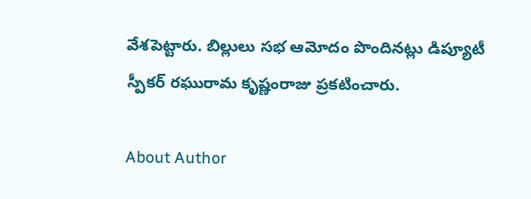వేశపెట్టారు. బిల్లులు స‌భ ఆమోదం పొందిన‌ట్లు డిప్యూటీ స్పీక‌ర్ ర‌ఘురామ‌ కృష్ణంరాజు ప్రక‌టించారు.

About Author